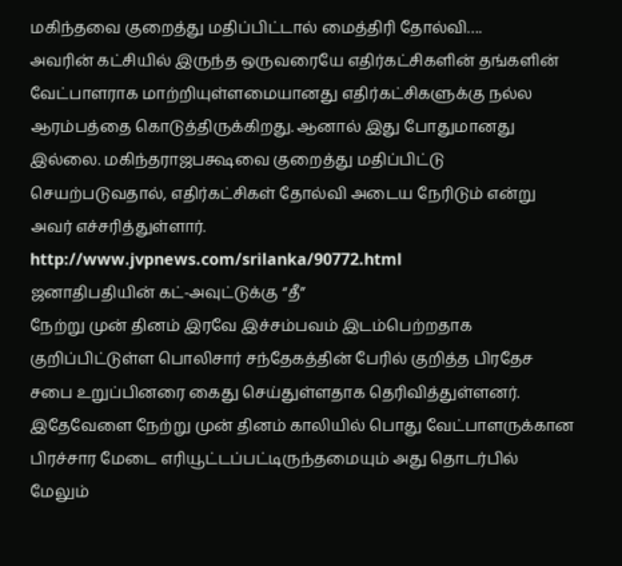மகிந்தவை குறைத்து மதிப்பிட்டால் மைத்திரி தோல்வி….
அவரின் கட்சியில் இருந்த ஒருவரையே எதிர்கட்சிகளின் தங்களின் வேட்பாளராக மாற்றியுள்ளமையானது எதிர்கட்சிகளுக்கு நல்ல ஆரம்பத்தை கொடுத்திருக்கிறது. ஆனால் இது போதுமானது இல்லை. மகிந்தராஜபக்ஷவை குறைத்து மதிப்பிட்டு செயற்படுவதால், எதிர்கட்சிகள் தோல்வி அடைய நேரிடும் என்று அவர் எச்சரித்துள்ளார்.
http://www.jvpnews.com/srilanka/90772.html
ஜனாதிபதியின் கட்-அவுட்டுக்கு “தீ”
நேற்று முன் தினம் இரவே இச்சம்பவம் இடம்பெற்றதாக குறிப்பிட்டுள்ள பொலிசார் சந்தேகத்தின் பேரில் குறித்த பிரதேச சபை உறுப்பினரை கைது செய்துள்ளதாக தெரிவித்துள்ளனர்.
இதேவேளை நேற்று முன் தினம் காலியில் பொது வேட்பாளருக்கான பிரச்சார மேடை எரியூட்டப்பட்டிருந்தமையும் அது தொடர்பில் மேலும்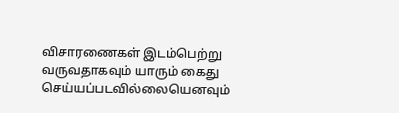விசாரணைகள் இடம்பெற்று வருவதாகவும் யாரும் கைது செய்யப்படவில்லையெனவும்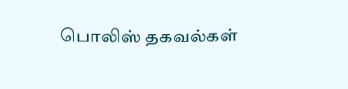பொலிஸ் தகவல்கள்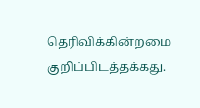தெரிவிக்கின்றமை குறிப்பிடத்தக்கது.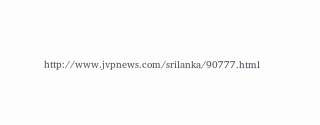http://www.jvpnews.com/srilanka/90777.html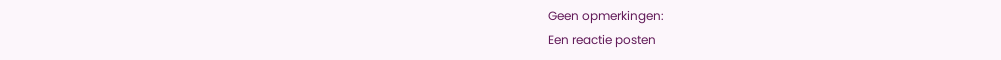Geen opmerkingen:
Een reactie posten